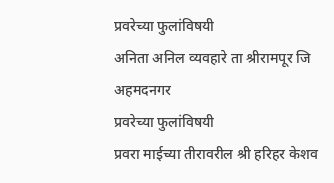प्रवरेच्या फुलांविषयी
अनिता अनिल व्यवहारे ता श्रीरामपूर जि अहमदनगर
प्रवरेच्या फुलांविषयी
प्रवरा माईच्या तीरावरील श्री हरिहर केशव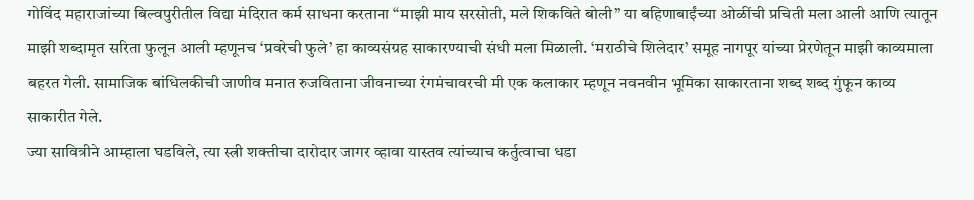गोविंद महाराजांच्या बिल्वपुरीतील विद्या मंदिरात कर्म साधना करताना “माझी माय सरसोती, मले शिकविते बोली” या बहिणाबाईंच्या ओळींची प्रचिती मला आली आणि त्यातून माझी शब्दामृत सरिता फुलून आली म्हणूनच ‘प्रवरेची फुले’ हा काव्यसंग्रह साकारण्याची संधी मला मिळाली. ‘मराठीचे शिलेदार’ समूह नागपूर यांच्या प्रेरणेतून माझी काव्यमाला बहरत गेली. सामाजिक बांधिलकीची जाणीव मनात रुजविताना जीवनाच्या रंगमंचावरची मी एक कलाकार म्हणून नवनवीन भूमिका साकारताना शब्द शब्द गुंफून काव्य साकारीत गेले.
ज्या सावित्रीने आम्हाला घडविले, त्या स्त्री शक्तीचा दारोदार जागर व्हावा यास्तव त्यांच्याच कर्तुत्वाचा धडा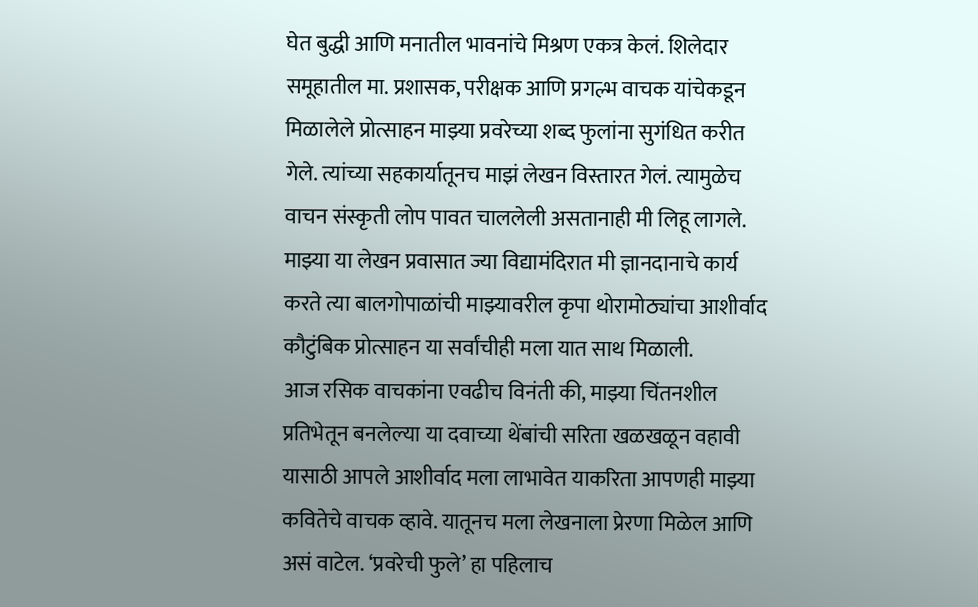घेत बुद्धी आणि मनातील भावनांचे मिश्रण एकत्र केलं. शिलेदार समूहातील मा. प्रशासक, परीक्षक आणि प्रगल्भ वाचक यांचेकडून मिळालेले प्रोत्साहन माझ्या प्रवरेच्या शब्द फुलांना सुगंधित करीत गेले. त्यांच्या सहकार्यातूनच माझं लेखन विस्तारत गेलं. त्यामुळेच वाचन संस्कृती लोप पावत चाललेली असतानाही मी लिहू लागले. माझ्या या लेखन प्रवासात ज्या विद्यामंदिरात मी ज्ञानदानाचे कार्य करते त्या बालगोपाळांची माझ्यावरील कृपा थोरामोठ्यांचा आशीर्वाद कौटुंबिक प्रोत्साहन या सर्वांचीही मला यात साथ मिळाली.
आज रसिक वाचकांना एवढीच विनंती की, माझ्या चिंतनशील प्रतिभेतून बनलेल्या या दवाच्या थेंबांची सरिता खळखळून वहावी यासाठी आपले आशीर्वाद मला लाभावेत याकरिता आपणही माझ्या कवितेचे वाचक व्हावे. यातूनच मला लेखनाला प्रेरणा मिळेल आणि असं वाटेल. ‘प्रवरेची फुले’ हा पहिलाच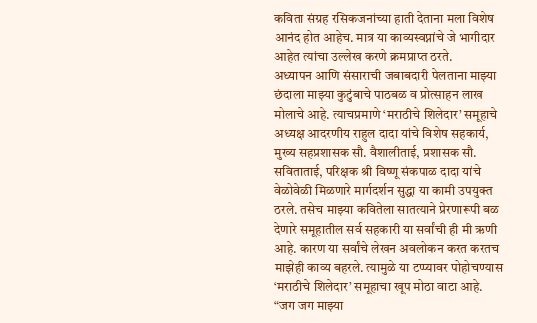कविता संग्रह रसिकजनांच्या हाती देताना मला विशेष आनंद होत आहेच. मात्र या काव्यस्वप्नांचे जे भागीदार आहेत त्यांचा उल्लेख करणे क्रमप्राप्त ठरते.
अध्यापन आणि संसाराची जबाबदारी पेलताना माझ्या छंदाला माझ्या कुटुंबाचे पाठबळ व प्रोत्साहन लाख मोलाचे आहे. त्याचप्रमाणे ‘मराठीचे शिलेदार’ समूहाचे अध्यक्ष आदरणीय राहुल दादा यांचे विशेष सहकार्य, मुख्य सहप्रशासक सौ. वैशालीताई, प्रशासक सौ. सविताताई, परिक्षक श्री विष्णू संकपाळ दादा यांचे वेळोवेळी मिळणारे मार्गदर्शन सुद्धा या कामी उपयुक्त ठरले. तसेच माझ्या कवितेला सातत्याने प्रेरणारूपी बळ देणारे समूहातील सर्व सहकारी या सर्वांची ही मी ऋणी आहे. कारण या सर्वांचे लेखन अवलोकन करत करतच माझेही काव्य बहरले. त्यामुळे या टप्प्यावर पोहोचण्यास ‘मराठीचे शिलेदार’ समूहाचा खूप मोठा वाटा आहे.
“जग जग माझ्या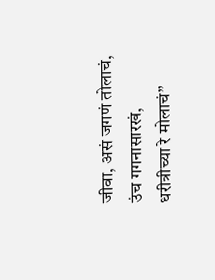जीवा, असं जगणं तोलाचं,
उंच गगनासारखं, धरीत्रीच्या रे मोलाचं”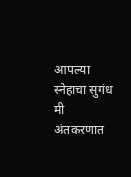आपल्या स्नेहाचा सुगंध मी अंतकरणात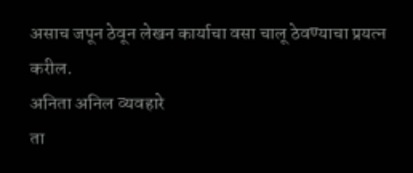असाच जपून ठेवून लेखन कार्याचा वसा चालू ठेवण्याचा प्रयत्न करील.
अनिता अनिल व्यवहारे
ता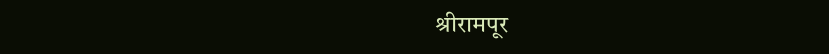श्रीरामपूर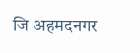जि अहमदनगर